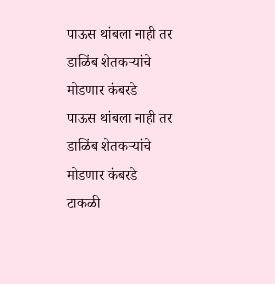पाऊस थांबला नाही तर डाळिंब शेतकऱ्यांचे मोडणार कंबरडे
पाऊस थांबला नाही तर डाळिंब शेतकऱ्यांचे मोडणार कंबरडे
टाकळी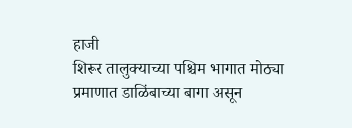हाजी
शिरूर तालुक्याच्या पश्चिम भागात मोठ्या प्रमाणात डाळिंबाच्या बागा असून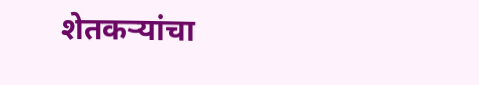शेतकऱ्यांचा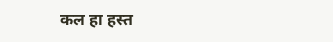कल हा हस्त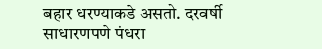बहार धरण्याकडे असतो. दरवर्षी साधारणपणे पंधरा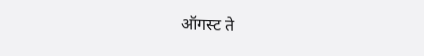ऑगस्ट ते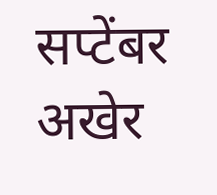सप्टेंबर अखेर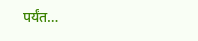पर्यंत…